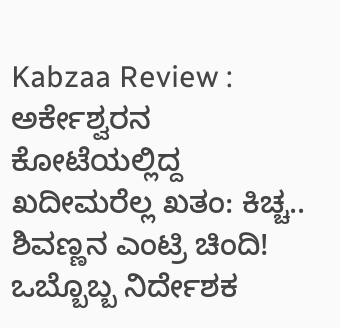Kabzaa Review : ಅರ್ಕೇಶ್ವರನ ಕೋಟೆಯಲ್ಲಿದ್ದ ಖದೀಮರೆಲ್ಲ ಖತಂ: ಕಿಚ್ಚ.. ಶಿವಣ್ಣನ ಎಂಟ್ರಿ ಚಿಂದಿ!
ಒಬ್ಬೊಬ್ಬ ನಿರ್ದೇಶಕ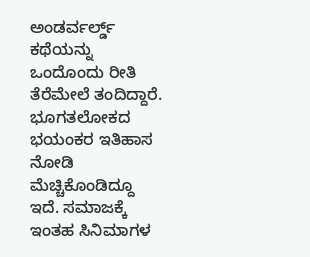ಅಂಡರ್ವರ್ಲ್ಡ್ ಕಥೆಯನ್ನು ಒಂದೊಂದು ರೀತಿ ತೆರೆಮೇಲೆ ತಂದಿದ್ದಾರೆ. ಭೂಗತಲೋಕದ ಭಯಂಕರ ಇತಿಹಾಸ ನೋಡಿ ಮೆಚ್ಚಿಕೊಂಡಿದ್ದೂ ಇದೆ. ಸಮಾಜಕ್ಕೆ ಇಂತಹ ಸಿನಿಮಾಗಳ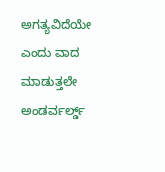ಅಗತ್ಯವಿದೆಯೇ ಎಂದು ವಾದ ಮಾಡುತ್ತಲೇ ಅಂಡರ್ವರ್ಲ್ಡ್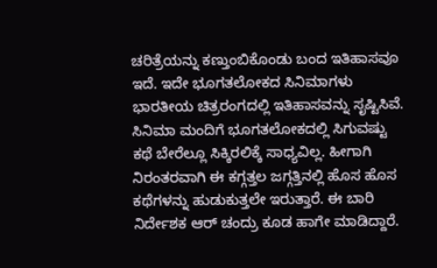ಚರಿತ್ರೆಯನ್ನು ಕಣ್ತುಂಬಿಕೊಂಡು ಬಂದ ಇತಿಹಾಸವೂ ಇದೆ. ಇದೇ ಭೂಗತಲೋಕದ ಸಿನಿಮಾಗಳು ಭಾರತೀಯ ಚಿತ್ರರಂಗದಲ್ಲಿ ಇತಿಹಾಸವನ್ನು ಸೃಷ್ಟಿಸಿವೆ.
ಸಿನಿಮಾ ಮಂದಿಗೆ ಭೂಗತಲೋಕದಲ್ಲಿ ಸಿಗುವಷ್ಟು ಕಥೆ ಬೇರೆಲ್ಲೂ ಸಿಕ್ಕಿರಲಿಕ್ಕೆ ಸಾಧ್ಯವಿಲ್ಲ. ಹೀಗಾಗಿ ನಿರಂತರವಾಗಿ ಈ ಕಗ್ಗತ್ತಲ ಜಗ್ಗತ್ತಿನಲ್ಲಿ ಹೊಸ ಹೊಸ ಕಥೆಗಳನ್ನು ಹುಡುಕುತ್ತಲೇ ಇರುತ್ತಾರೆ. ಈ ಬಾರಿ ನಿರ್ದೇಶಕ ಆರ್ ಚಂದ್ರು ಕೂಡ ಹಾಗೇ ಮಾಡಿದ್ದಾರೆ.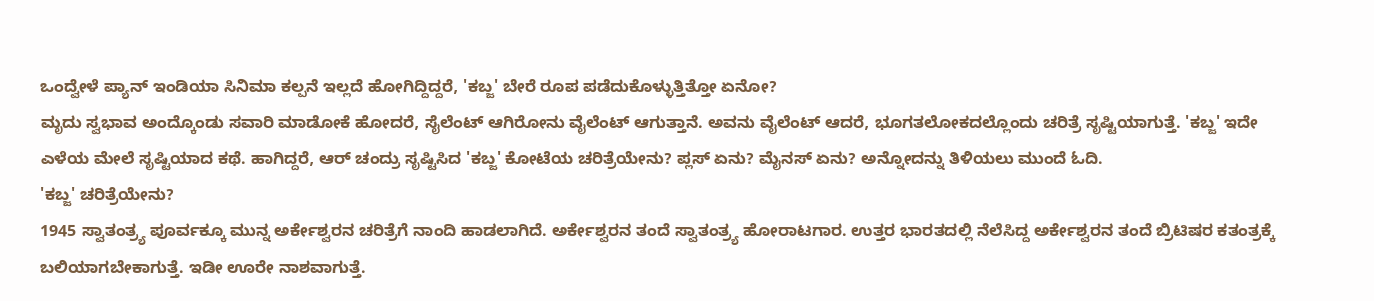ಒಂದ್ವೇಳೆ ಪ್ಯಾನ್ ಇಂಡಿಯಾ ಸಿನಿಮಾ ಕಲ್ಪನೆ ಇಲ್ಲದೆ ಹೋಗಿದ್ದಿದ್ದರೆ, 'ಕಬ್ಜ' ಬೇರೆ ರೂಪ ಪಡೆದುಕೊಳ್ಳುತ್ತಿತ್ತೋ ಏನೋ?
ಮೃದು ಸ್ವಭಾವ ಅಂದ್ಕೊಂಡು ಸವಾರಿ ಮಾಡೋಕೆ ಹೋದರೆ, ಸೈಲೆಂಟ್ ಆಗಿರೋನು ವೈಲೆಂಟ್ ಆಗುತ್ತಾನೆ. ಅವನು ವೈಲೆಂಟ್ ಆದರೆ, ಭೂಗತಲೋಕದಲ್ಲೊಂದು ಚರಿತ್ರೆ ಸೃಷ್ಟಿಯಾಗುತ್ತೆ. 'ಕಬ್ಜ' ಇದೇ ಎಳೆಯ ಮೇಲೆ ಸೃಷ್ಟಿಯಾದ ಕಥೆ. ಹಾಗಿದ್ದರೆ, ಆರ್ ಚಂದ್ರು ಸೃಷ್ಟಿಸಿದ 'ಕಬ್ಜ' ಕೋಟೆಯ ಚರಿತ್ರೆಯೇನು? ಪ್ಲಸ್ ಏನು? ಮೈನಸ್ ಏನು? ಅನ್ನೋದನ್ನು ತಿಳಿಯಲು ಮುಂದೆ ಓದಿ.
'ಕಬ್ಜ' ಚರಿತ್ರೆಯೇನು?
1945 ಸ್ವಾತಂತ್ರ್ಯ ಪೂರ್ವಕ್ಕೂ ಮುನ್ನ ಅರ್ಕೇಶ್ವರನ ಚರಿತ್ರೆಗೆ ನಾಂದಿ ಹಾಡಲಾಗಿದೆ. ಅರ್ಕೇಶ್ವರನ ತಂದೆ ಸ್ವಾತಂತ್ರ್ಯ ಹೋರಾಟಗಾರ. ಉತ್ತರ ಭಾರತದಲ್ಲಿ ನೆಲೆಸಿದ್ದ ಅರ್ಕೇಶ್ವರನ ತಂದೆ ಬ್ರಿಟಿಷರ ಕತಂತ್ರಕ್ಕೆ ಬಲಿಯಾಗಬೇಕಾಗುತ್ತೆ. ಇಡೀ ಊರೇ ನಾಶವಾಗುತ್ತೆ.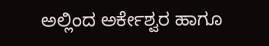ಅಲ್ಲಿಂದ ಅರ್ಕೇಶ್ವರ ಹಾಗೂ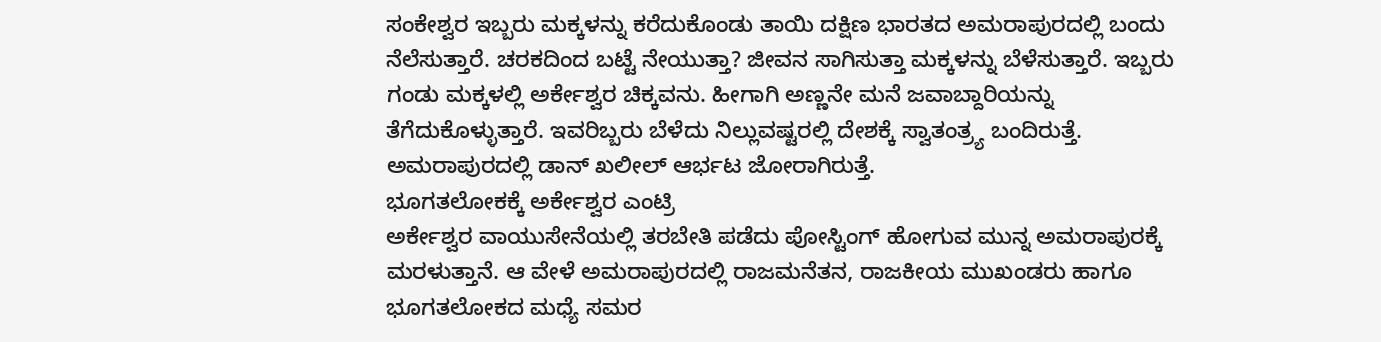ಸಂಕೇಶ್ವರ ಇಬ್ಬರು ಮಕ್ಕಳನ್ನು ಕರೆದುಕೊಂಡು ತಾಯಿ ದಕ್ಷಿಣ ಭಾರತದ ಅಮರಾಪುರದಲ್ಲಿ ಬಂದು ನೆಲೆಸುತ್ತಾರೆ. ಚರಕದಿಂದ ಬಟ್ಟೆ ನೇಯುತ್ತಾ? ಜೀವನ ಸಾಗಿಸುತ್ತಾ ಮಕ್ಕಳನ್ನು ಬೆಳೆಸುತ್ತಾರೆ. ಇಬ್ಬರು ಗಂಡು ಮಕ್ಕಳಲ್ಲಿ ಅರ್ಕೇಶ್ವರ ಚಿಕ್ಕವನು. ಹೀಗಾಗಿ ಅಣ್ಣನೇ ಮನೆ ಜವಾಬ್ದಾರಿಯನ್ನು ತೆಗೆದುಕೊಳ್ಳುತ್ತಾರೆ. ಇವರಿಬ್ಬರು ಬೆಳೆದು ನಿಲ್ಲುವಷ್ಟರಲ್ಲಿ ದೇಶಕ್ಕೆ ಸ್ವಾತಂತ್ರ್ಯ ಬಂದಿರುತ್ತೆ. ಅಮರಾಪುರದಲ್ಲಿ ಡಾನ್ ಖಲೀಲ್ ಆರ್ಭಟ ಜೋರಾಗಿರುತ್ತೆ.
ಭೂಗತಲೋಕಕ್ಕೆ ಅರ್ಕೇಶ್ವರ ಎಂಟ್ರಿ
ಅರ್ಕೇಶ್ವರ ವಾಯುಸೇನೆಯಲ್ಲಿ ತರಬೇತಿ ಪಡೆದು ಪೋಸ್ಟಿಂಗ್ ಹೋಗುವ ಮುನ್ನ ಅಮರಾಪುರಕ್ಕೆ ಮರಳುತ್ತಾನೆ. ಆ ವೇಳೆ ಅಮರಾಪುರದಲ್ಲಿ ರಾಜಮನೆತನ, ರಾಜಕೀಯ ಮುಖಂಡರು ಹಾಗೂ ಭೂಗತಲೋಕದ ಮಧ್ಯೆ ಸಮರ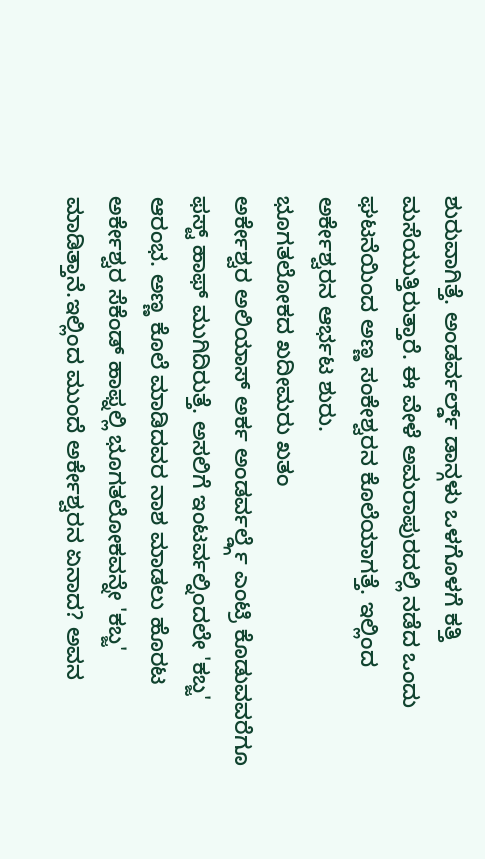ಶುರುವಾಗಿತ್ತೆ. ಅಂಡರ್ವರ್ಲ್ಡ್ ಡಾನ್ಗಳು ಒಳಗೊಳಗೆ ಕತ್ತಿ ಮಸೆಯುತ್ತಿರುತ್ತಾರೆ. ಈ ವೇಳೆ ಅಮರಾಪುರದಲ್ಲಿ ನಡೆದ ಒಂದು ಘಟನೆಯಿಂದ ಅಣ್ಣ ಸಂಕೇಶ್ವರನ ಕೊಲೆಯಾಗತ್ತೆ. ಇಲ್ಲಿಂದ ಅರ್ಕೇಶ್ವರನ ಆರ್ಭಟ ಶುರು.
ಭೂಗತಲೋಕದ ಖದೀಮರು ಖತಂ
ಅರ್ಕೇಶ್ವರ ಅಲಿಯಾಸ್ ಅರ್ಕ ಅಂಡರ್ವರ್ಲ್ಡ್ಗೆ ಎಂಟ್ರಿ ಕೊಡುವವರೆಗೂ ಫಸ್ಟ್ ಹಾಫ್ ಮುಗಿದಿರುತ್ತೆ. ಅಸಲಿಗೆ ಇಂಟರ್ವಲ್ನಿಂದಲೇ 'ಕಬ್ಜ' ಆರಂಭ. ಅಣ್ಣ ಕೊಲೆ ಮಾಡಿದವರ ನಾಶ ಮಾಡಲು ಹೊರಟ ಅರ್ಕೇಶ್ವರ ಸೆಕೆಂಡ್ ಹಾಫ್ನಲ್ಲಿ ಭೂಗತಲೋಕವನ್ನೇ 'ಕಬ್ಜ' ಮಾಡಿತ್ತಾನೆ.ಇಲ್ಲಿಂದ ಮುಂದೆ ಅರ್ಕೇಶ್ವರನ ಏನಾದ? ಅವನ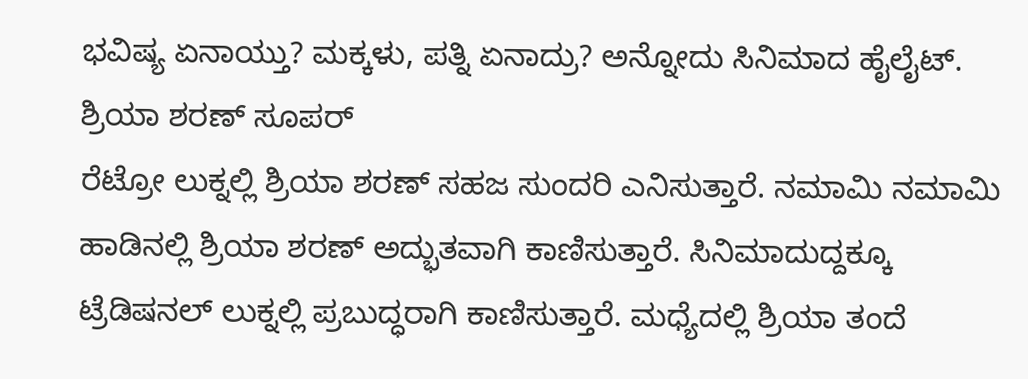ಭವಿಷ್ಯ ಏನಾಯ್ತು? ಮಕ್ಕಳು, ಪತ್ನಿ ಏನಾದ್ರು? ಅನ್ನೋದು ಸಿನಿಮಾದ ಹೈಲೈಟ್.
ಶ್ರಿಯಾ ಶರಣ್ ಸೂಪರ್
ರೆಟ್ರೋ ಲುಕ್ನಲ್ಲಿ ಶ್ರಿಯಾ ಶರಣ್ ಸಹಜ ಸುಂದರಿ ಎನಿಸುತ್ತಾರೆ. ನಮಾಮಿ ನಮಾಮಿ ಹಾಡಿನಲ್ಲಿ ಶ್ರಿಯಾ ಶರಣ್ ಅದ್ಭುತವಾಗಿ ಕಾಣಿಸುತ್ತಾರೆ. ಸಿನಿಮಾದುದ್ದಕ್ಕೂ ಟ್ರೆಡಿಷನಲ್ ಲುಕ್ನಲ್ಲಿ ಪ್ರಬುದ್ಧರಾಗಿ ಕಾಣಿಸುತ್ತಾರೆ. ಮಧ್ಯೆದಲ್ಲಿ ಶ್ರಿಯಾ ತಂದೆ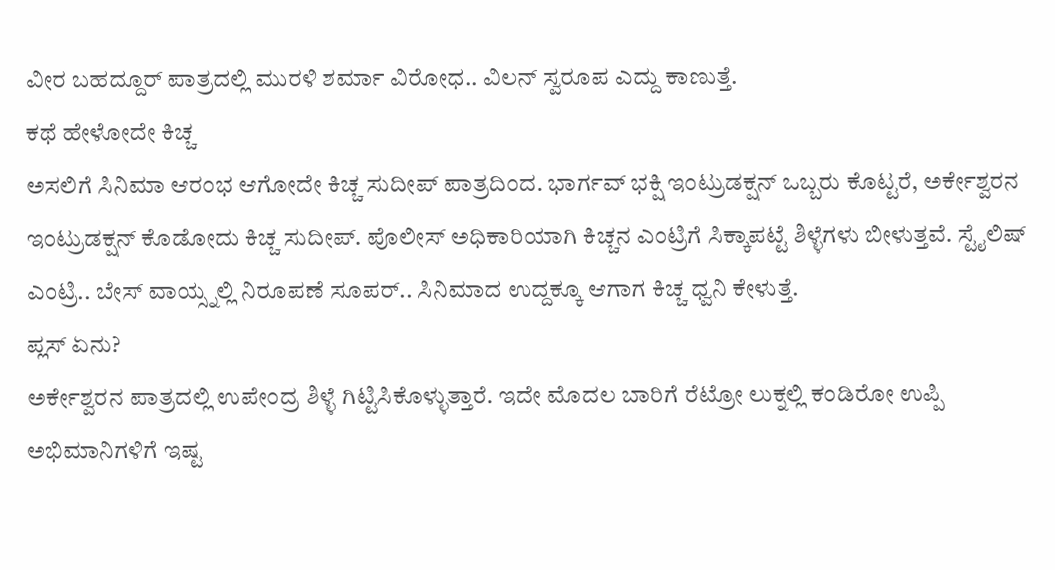ವೀರ ಬಹದ್ದೂರ್ ಪಾತ್ರದಲ್ಲಿ ಮುರಳಿ ಶರ್ಮಾ ವಿರೋಧ.. ವಿಲನ್ ಸ್ವರೂಪ ಎದ್ದು ಕಾಣುತ್ತೆ.
ಕಥೆ ಹೇಳೋದೇ ಕಿಚ್ಚ
ಅಸಲಿಗೆ ಸಿನಿಮಾ ಆರಂಭ ಆಗೋದೇ ಕಿಚ್ಚ ಸುದೀಪ್ ಪಾತ್ರದಿಂದ. ಭಾರ್ಗವ್ ಭಕ್ಷಿ ಇಂಟ್ರುಡಕ್ಷನ್ ಒಬ್ಬರು ಕೊಟ್ಟರೆ, ಅರ್ಕೇಶ್ವರನ ಇಂಟ್ರುಡಕ್ಷನ್ ಕೊಡೋದು ಕಿಚ್ಚ ಸುದೀಪ್. ಪೊಲೀಸ್ ಅಧಿಕಾರಿಯಾಗಿ ಕಿಚ್ಚನ ಎಂಟ್ರಿಗೆ ಸಿಕ್ಕಾಪಟ್ಟೆ ಶಿಳ್ಳೆಗಳು ಬೀಳುತ್ತವೆ. ಸ್ಟೈಲಿಷ್ ಎಂಟ್ರಿ.. ಬೇಸ್ ವಾಯ್ಸ್ನಲ್ಲಿ ನಿರೂಪಣೆ ಸೂಪರ್.. ಸಿನಿಮಾದ ಉದ್ದಕ್ಕೂ ಆಗಾಗ ಕಿಚ್ಚ ಧ್ವನಿ ಕೇಳುತ್ತೆ.
ಪ್ಲಸ್ ಏನು?
ಅರ್ಕೇಶ್ವರನ ಪಾತ್ರದಲ್ಲಿ ಉಪೇಂದ್ರ ಶಿಳ್ಳೆ ಗಿಟ್ಟಿಸಿಕೊಳ್ಳುತ್ತಾರೆ. ಇದೇ ಮೊದಲ ಬಾರಿಗೆ ರೆಟ್ರೋ ಲುಕ್ನಲ್ಲಿ ಕಂಡಿರೋ ಉಪ್ಪಿ ಅಭಿಮಾನಿಗಳಿಗೆ ಇಷ್ಟ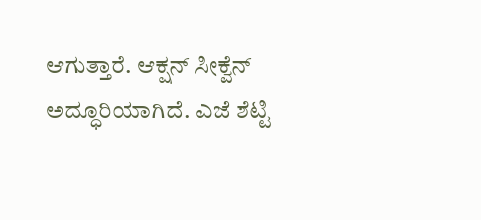ಆಗುತ್ತಾರೆ. ಆಕ್ಷನ್ ಸೀಕ್ವೆನ್ ಅದ್ಧೂರಿಯಾಗಿದೆ. ಎಜೆ ಶೆಟ್ಟಿ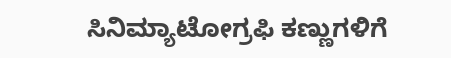ಸಿನಿಮ್ಯಾಟೋಗ್ರಫಿ ಕಣ್ಣುಗಳಿಗೆ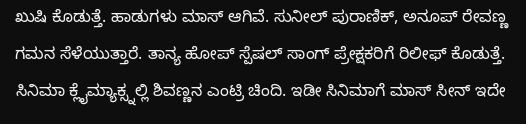ಖುಷಿ ಕೊಡುತ್ತೆ. ಹಾಡುಗಳು ಮಾಸ್ ಆಗಿವೆ. ಸುನೀಲ್ ಪುರಾಣಿಕ್, ಅನೂಪ್ ರೇವಣ್ಣ ಗಮನ ಸೆಳೆಯುತ್ತಾರೆ. ತಾನ್ಯ ಹೋಪ್ ಸ್ಪೆಷಲ್ ಸಾಂಗ್ ಪ್ರೇಕ್ಷಕರಿಗೆ ರಿಲೀಫ್ ಕೊಡುತ್ತೆ. ಸಿನಿಮಾ ಕ್ಲೈಮ್ಯಾಕ್ಸ್ನಲ್ಲಿ ಶಿವಣ್ಣನ ಎಂಟ್ರಿ ಚಿಂದಿ. ಇಡೀ ಸಿನಿಮಾಗೆ ಮಾಸ್ ಸೀನ್ ಇದೇ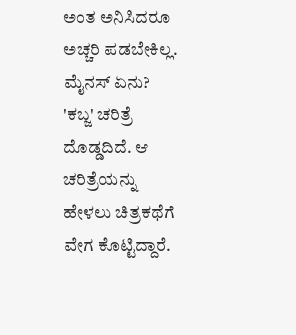ಅಂತ ಅನಿಸಿದರೂ ಅಚ್ಚರಿ ಪಡಬೇಕಿಲ್ಲ.
ಮೈನಸ್ ಏನು?
'ಕಬ್ಜ' ಚರಿತ್ರೆ ದೊಡ್ಡದಿದೆ. ಆ ಚರಿತ್ರೆಯನ್ನು ಹೇಳಲು ಚಿತ್ರಕಥೆಗೆ ವೇಗ ಕೊಟ್ಟಿದ್ದಾರೆ.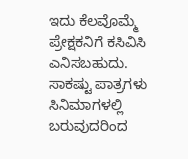ಇದು ಕೆಲವೊಮ್ಮೆ ಪ್ರೇಕ್ಷಕನಿಗೆ ಕಸಿವಿಸಿ ಎನಿಸಬಹುದು. ಸಾಕಷ್ಟು ಪಾತ್ರಗಳು ಸಿನಿಮಾಗಳಲ್ಲಿ ಬರುವುದರಿಂದ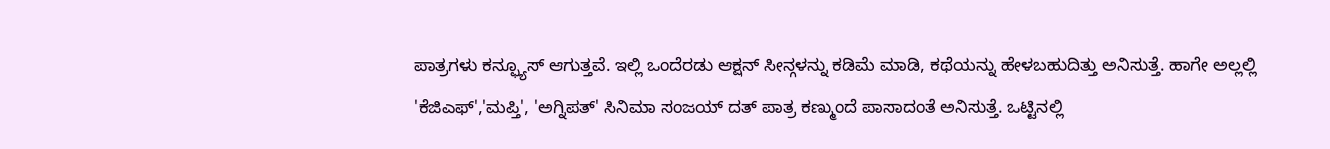ಪಾತ್ರಗಳು ಕನ್ಫ್ಯೂಸ್ ಆಗುತ್ತವೆ. ಇಲ್ಲಿ ಒಂದೆರಡು ಆಕ್ಷನ್ ಸೀನ್ಗಳನ್ನು ಕಡಿಮೆ ಮಾಡಿ, ಕಥೆಯನ್ನು ಹೇಳಬಹುದಿತ್ತು ಅನಿಸುತ್ತೆ. ಹಾಗೇ ಅಲ್ಲಲ್ಲಿ 'ಕೆಜಿಎಫ್','ಮಪ್ತಿ', 'ಅಗ್ನಿಪತ್' ಸಿನಿಮಾ ಸಂಜಯ್ ದತ್ ಪಾತ್ರ ಕಣ್ಮುಂದೆ ಪಾಸಾದಂತೆ ಅನಿಸುತ್ತೆ. ಒಟ್ಟಿನಲ್ಲಿ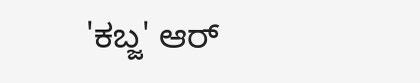'ಕಬ್ಜ' ಆರ್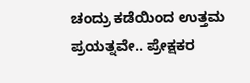ಚಂದ್ರು ಕಡೆಯಿಂದ ಉತ್ತಮ ಪ್ರಯತ್ನವೇ.. ಪ್ರೇಕ್ಷಕರ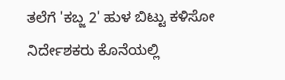ತಲೆಗೆ 'ಕಬ್ಜ 2' ಹುಳ ಬಿಟ್ಟು ಕಳಿಸೋ ನಿರ್ದೇಶಕರು ಕೊನೆಯಲ್ಲಿ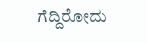ಗೆದ್ದಿರೋದು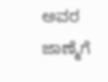ಅವರ ಜಾಣ್ಮೆಗೆ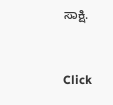ಸಾಕ್ಷಿ.


Click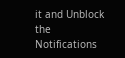it and Unblock the Notifications